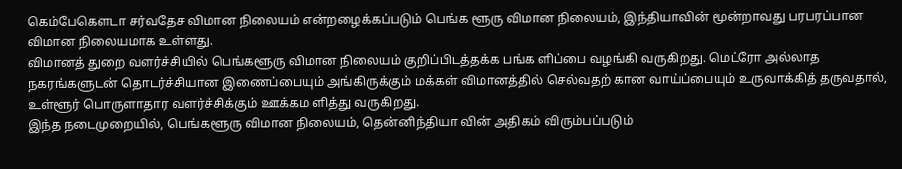கெம்பேகௌடா சர்வதேச விமான நிலையம் என்றழைக்கப்படும் பெங்க ளூரு விமான நிலையம், இந்தியாவின் மூன்றாவது பரபரப்பான விமான நிலையமாக உள்ளது.
விமானத் துறை வளர்ச்சியில் பெங்களூரு விமான நிலையம் குறிப்பிடத்தக்க பங்க ளிப்பை வழங்கி வருகிறது. மெட்ரோ அல்லாத நகரங்களுடன் தொடர்ச்சியான இணைப்பையும் அங்கிருக்கும் மக்கள் விமானத்தில் செல்வதற் கான வாய்ப்பையும் உருவாக்கித் தருவதால், உள்ளூர் பொருளாதார வளர்ச்சிக்கும் ஊக்கம ளித்து வருகிறது.
இந்த நடைமுறையில், பெங்களூரு விமான நிலையம், தென்னிந்தியா வின் அதிகம் விரும்பப்படும்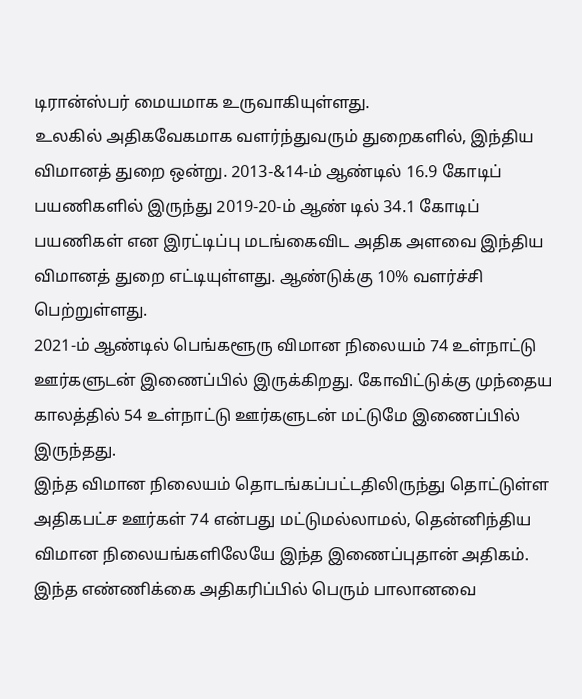டிரான்ஸ்பர் மையமாக உருவாகியுள்ளது.
உலகில் அதிகவேகமாக வளர்ந்துவரும் துறைகளில், இந்திய விமானத் துறை ஒன்று. 2013-&14-ம் ஆண்டில் 16.9 கோடிப் பயணிகளில் இருந்து 2019-20-ம் ஆண் டில் 34.1 கோடிப் பயணிகள் என இரட்டிப்பு மடங்கைவிட அதிக அளவை இந்திய விமானத் துறை எட்டியுள்ளது. ஆண்டுக்கு 10% வளர்ச்சி பெற்றுள்ளது.
2021-ம் ஆண்டில் பெங்களூரு விமான நிலையம் 74 உள்நாட்டு ஊர்களுடன் இணைப்பில் இருக்கிறது. கோவிட்டுக்கு முந்தைய காலத்தில் 54 உள்நாட்டு ஊர்களுடன் மட்டுமே இணைப்பில் இருந்தது.
இந்த விமான நிலையம் தொடங்கப்பட்டதிலிருந்து தொட்டுள்ள அதிகபட்ச ஊர்கள் 74 என்பது மட்டுமல்லாமல், தென்னிந்திய விமான நிலையங்களிலேயே இந்த இணைப்புதான் அதிகம்.
இந்த எண்ணிக்கை அதிகரிப்பில் பெரும் பாலானவை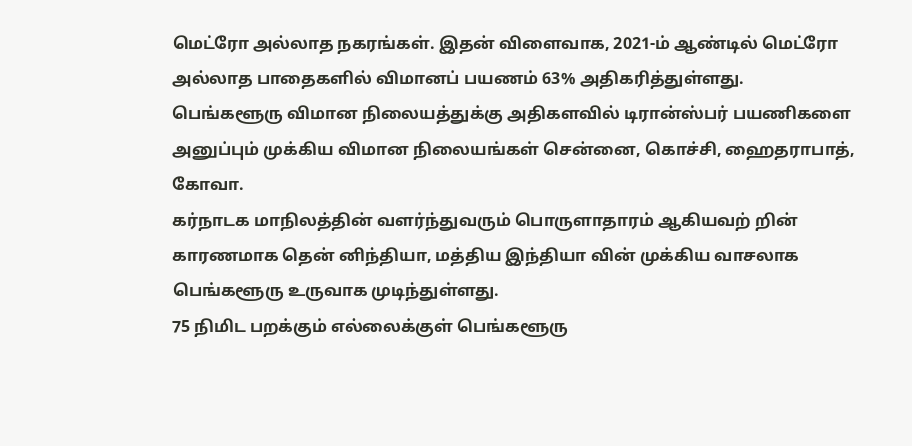மெட்ரோ அல்லாத நகரங்கள். இதன் விளைவாக, 2021-ம் ஆண்டில் மெட்ரோ அல்லாத பாதைகளில் விமானப் பயணம் 63% அதிகரித்துள்ளது.
பெங்களூரு விமான நிலையத்துக்கு அதிகளவில் டிரான்ஸ்பர் பயணிகளை அனுப்பும் முக்கிய விமான நிலையங்கள் சென்னை, கொச்சி, ஹைதராபாத், கோவா.
கர்நாடக மாநிலத்தின் வளர்ந்துவரும் பொருளாதாரம் ஆகியவற் றின் காரணமாக தென் னிந்தியா, மத்திய இந்தியா வின் முக்கிய வாசலாக பெங்களூரு உருவாக முடிந்துள்ளது.
75 நிமிட பறக்கும் எல்லைக்குள் பெங்களூரு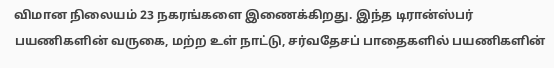விமான நிலையம் 23 நகரங்களை இணைக்கிறது. இந்த டிரான்ஸ்பர் பயணிகளின் வருகை, மற்ற உள் நாட்டு, சர்வதேசப் பாதைகளில் பயணிகளின்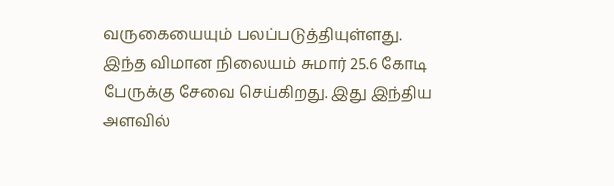வருகையையும் பலப்படுத்தியுள்ளது.
இந்த விமான நிலையம் சுமார் 25.6 கோடி பேருக்கு சேவை செய்கிறது. இது இந்திய அளவில்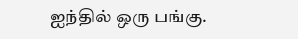ஐந்தில் ஒரு பங்கு.